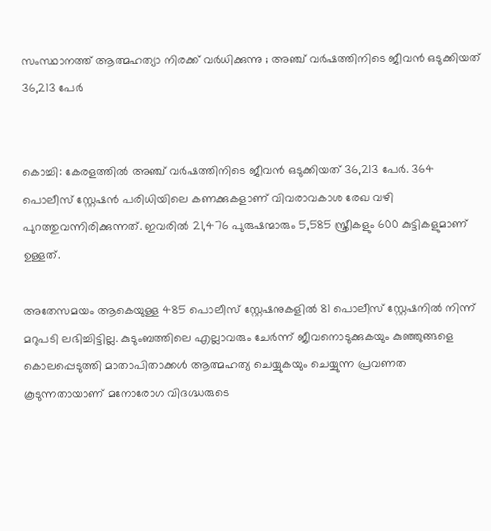സംസ്ഥാനത്ത് ആത്മഹത്യാ നിരക്ക് വര്‍ധിക്കുന്നു ; അഞ്ച് വര്‍ഷത്തിനിടെ ജീവന്‍ ഒടുക്കിയത് 36,213 പേര്‍


കൊച്ചി: കേരളത്തില്‍ അഞ്ച് വര്‍ഷത്തിനിടെ ജീവന്‍ ഒടുക്കിയത് 36,213 പേര്‍. 364 പൊലീസ് സ്റ്റേഷന്‍ പരിധിയിലെ കണക്കുകളാണ് വിവരാവകാശ രേഖ വഴി പുറത്തുവന്നിരിക്കുന്നത്. ഇവരില്‍ 21,476 പുരുഷന്മാരും 5,585 സ്ത്രീകളും 600 കുട്ടികളുമാണ് ഉള്ളത്.

അതേസമയം ആകെയുള്ള 485 പൊലീസ് സ്റ്റേഷനുകളില്‍ 81 പൊലീസ് സ്റ്റേഷനില്‍ നിന്ന് മറുപടി ലഭിച്ചിട്ടില്ല. കുടുംബത്തിലെ എല്ലാവരും ചേര്‍ന്ന് ജീവനൊടുക്കുകയും കുഞ്ഞുങ്ങളെ കൊലപ്പെടുത്തി മാതാപിതാക്കള്‍ ആത്മഹത്യ ചെയ്യുകയും ചെയ്യുന്ന പ്രവണത കൂടുന്നതായാണ് മനോരോഗ വിദഗ്ദ്ധരുടെ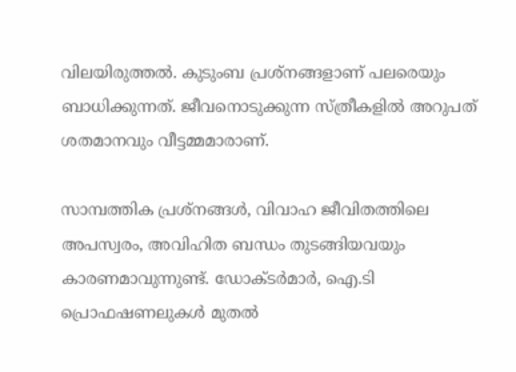വിലയിരുത്തല്‍. കുടുംബ പ്രശ്നങ്ങളാണ് പലരെയും ബാധിക്കുന്നത്. ജീവനൊടുക്കുന്ന സ്ത്രീകളില്‍ അറുപത് ശതമാനവും വീട്ടമ്മമാരാണ്.

സാമ്പത്തിക പ്രശ്നങ്ങള്‍, വിവാഹ ജീവിതത്തിലെ അപസ്വരം, അവിഹിത ബന്ധം തുടങ്ങിയവയും കാരണമാവുന്നുണ്ട്. ഡോക്ടര്‍മാര്‍, ഐ.ടി പ്രൊഫഷണലുകള്‍ മുതല്‍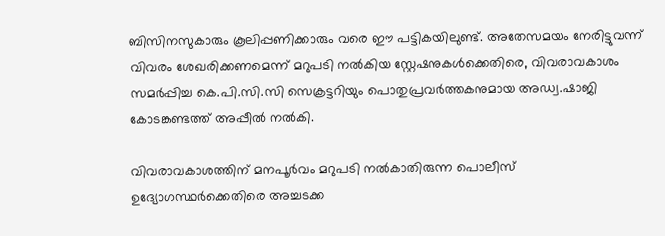ബിസിനസുകാരും കൂലിപ്പണിക്കാരും വരെ ഈ പട്ടികയിലുണ്ട്. അതേസമയം നേരിട്ടുവന്ന് വിവരം ശേഖരിക്കണമെന്ന് മറുപടി നല്‍കിയ സ്റ്റേഷനുകള്‍ക്കെതിരെ, വിവരാവകാശം സമര്‍പ്പിച്ച കെ.പി.സി.സി സെക്രട്ടറിയും പൊതുപ്രവര്‍ത്തകനുമായ അഡ്വ.ഷാജി കോടങ്കണ്ടത്ത് അപ്പീല്‍ നല്‍കി.

വിവരാവകാശത്തിന് മനപൂര്‍വം മറുപടി നല്‍കാതിരുന്ന പൊലീസ് ഉദ്യോഗസ്ഥര്‍ക്കെതിരെ അച്ചടക്ക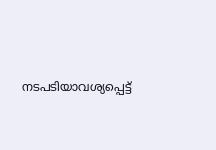നടപടിയാവശ്യപ്പെട്ട്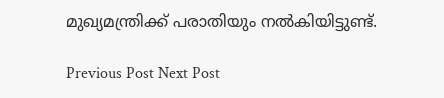മുഖ്യമന്ത്രിക്ക് പരാതിയും നല്‍കിയിട്ടുണ്ട്.

Previous Post Next Post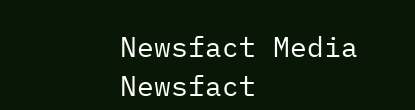Newsfact Media
Newsfact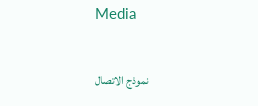Media

نموذج الاتصال